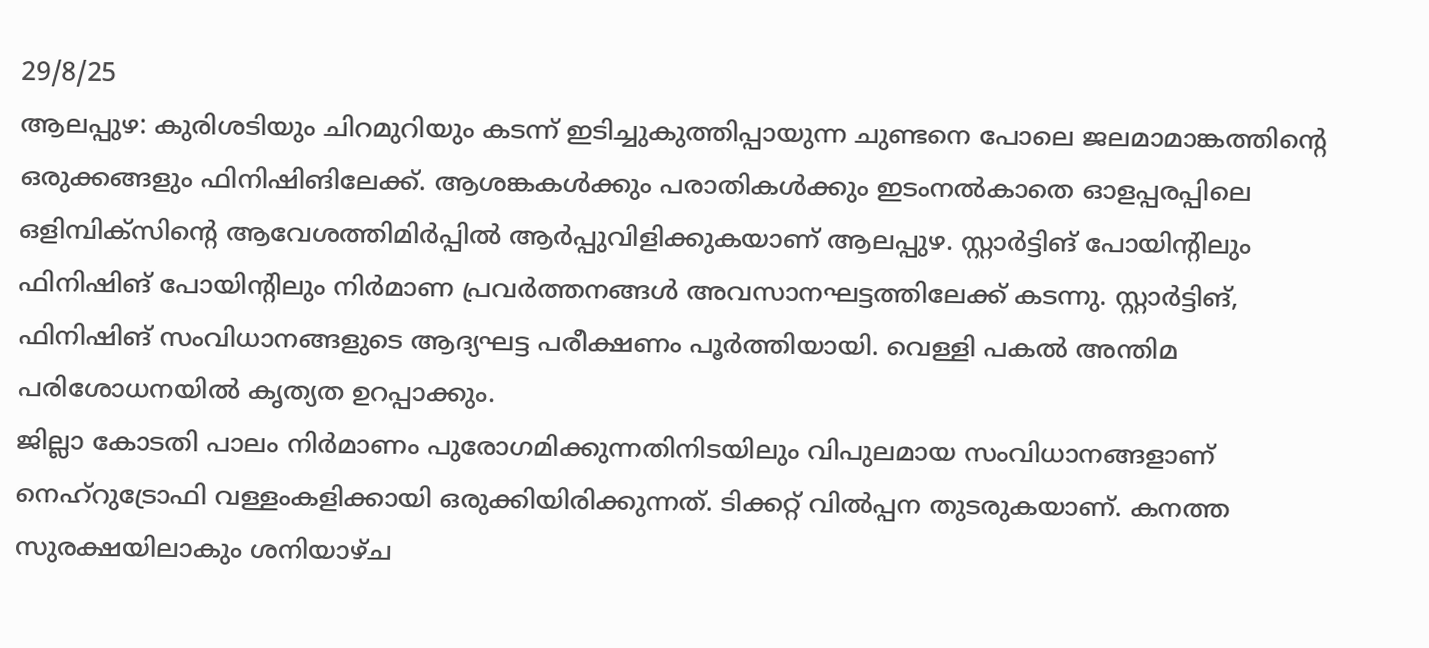29/8/25
ആലപ്പുഴ: കുരിശടിയും ചിറമുറിയും കടന്ന് ഇടിച്ചുകുത്തിപ്പായുന്ന ചുണ്ടനെ പോലെ ജലമാമാങ്കത്തിന്റെ ഒരുക്കങ്ങളും ഫിനിഷിങിലേക്ക്. ആശങ്കകൾക്കും പരാതികൾക്കും ഇടംനൽകാതെ ഓളപ്പരപ്പിലെ ഒളിമ്പിക്സിന്റെ ആവേശത്തിമിർപ്പിൽ ആർപ്പുവിളിക്കുകയാണ് ആലപ്പുഴ. സ്റ്റാർട്ടിങ് പോയിന്റിലും ഫിനിഷിങ് പോയിന്റിലും നിർമാണ പ്രവർത്തനങ്ങൾ അവസാനഘട്ടത്തിലേക്ക് കടന്നു. സ്റ്റാർട്ടിങ്, ഫിനിഷിങ് സംവിധാനങ്ങളുടെ ആദ്യഘട്ട പരീക്ഷണം പൂർത്തിയായി. വെള്ളി പകൽ അന്തിമ പരിശോധനയിൽ കൃത്യത ഉറപ്പാക്കും.
ജില്ലാ കോടതി പാലം നിർമാണം പുരോഗമിക്കുന്നതിനിടയിലും വിപുലമായ സംവിധാനങ്ങളാണ് നെഹ്റുട്രോഫി വള്ളംകളിക്കായി ഒരുക്കിയിരിക്കുന്നത്. ടിക്കറ്റ് വിൽപ്പന തുടരുകയാണ്. കനത്ത സുരക്ഷയിലാകും ശനിയാഴ്ച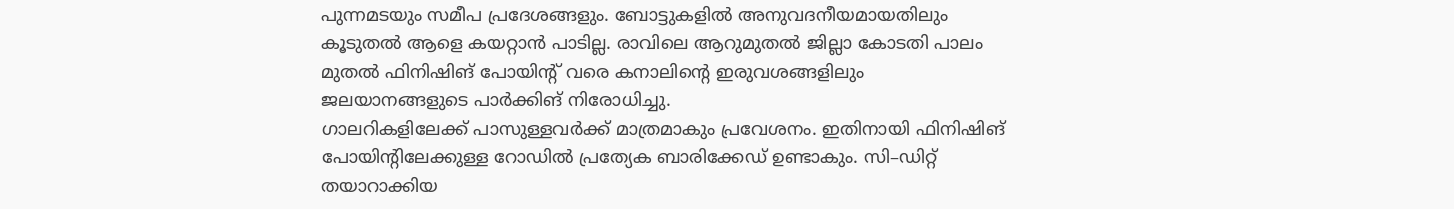പുന്നമടയും സമീപ പ്രദേശങ്ങളും. ബോട്ടുകളിൽ അനുവദനീയമായതിലും കൂടുതൽ ആളെ കയറ്റാൻ പാടില്ല. രാവിലെ ആറുമുതൽ ജില്ലാ കോടതി പാലം മുതൽ ഫിനിഷിങ് പോയിന്റ് വരെ കനാലിന്റെ ഇരുവശങ്ങളിലും ജലയാനങ്ങളുടെ പാർക്കിങ് നിരോധിച്ചു.
ഗാലറികളിലേക്ക് പാസുള്ളവർക്ക് മാത്രമാകും പ്രവേശനം. ഇതിനായി ഫിനിഷിങ് പോയിന്റിലേക്കുള്ള റോഡിൽ പ്രത്യേക ബാരിക്കേഡ് ഉണ്ടാകും. സി–ഡിറ്റ് തയാറാക്കിയ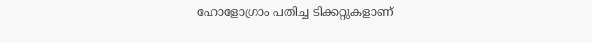ഹോളോഗ്രാം പതിച്ച ടിക്കറ്റുകളാണ്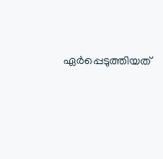ഏർപ്പെടുത്തിയത്